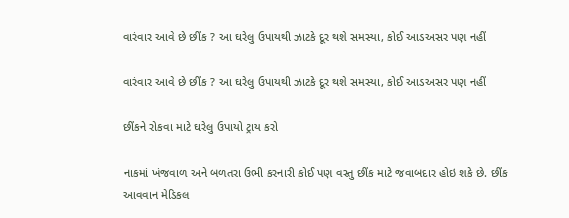વારંવાર આવે છે છીંક ? આ ઘરેલુ ઉપાયથી ઝાટકે દૂર થશે સમસ્યા, કોઈ આડઅસર પણ નહીં

વારંવાર આવે છે છીંક ? આ ઘરેલુ ઉપાયથી ઝાટકે દૂર થશે સમસ્યા, કોઈ આડઅસર પણ નહીં

છીંકને રોકવા માટે ઘરેલુ ઉપાયો ટ્રાય કરો

નાકમાં ખંજવાળ અને બળતરા ઉભી કરનારી કોઈ પણ વસ્તુ છીંક માટે જવાબદાર હોઇ શકે છે. છીંક આવવાન મેડિકલ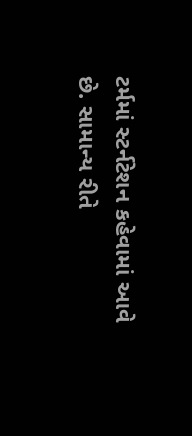ટર્મમાં સ્ટર્નટેશન કહેવામાં આવે છે. સામાન્ય રીતે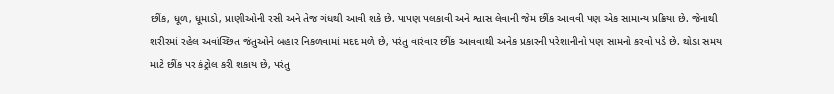છીંક, ધૂળ, ધૂમાડો, પ્રાણીઓની રસી અને તેજ ગંધથી આવી શકે છે. પાપણ પલકાવી અને શ્વાસ લેવાની જેમ છીંક આવવી પણ એક સામાન્ય પ્રક્રિયા છે. જેનાથી શરીરમાં રહેલ અવાંચ્છિત જંતુઓને બહાર નિકળવામાં મદદ મળે છે, પરંતુ વારંવાર છીંક આવવાથી અનેક પ્રકારની પરેશાનીનો પણ સામનો કરવો પડે છે. થોડા સમય માટે છીંક પર કંટ્રોલ કરી શકાય છે, પરંતુ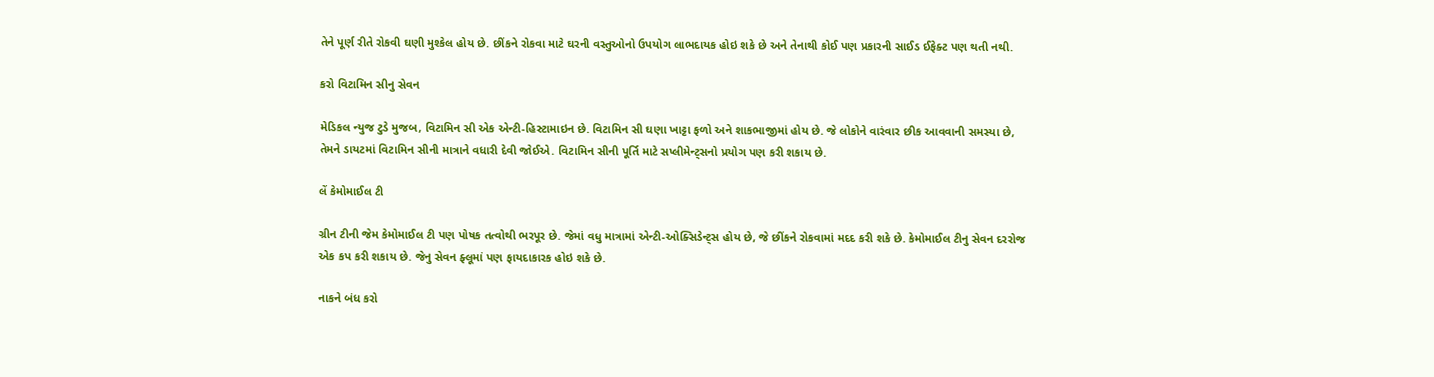તેને પૂર્ણ રીતે રોકવી ઘણી મુશ્કેલ હોય છે. છીંકને રોકવા માટે ઘરની વસ્તુઓનો ઉપયોગ લાભદાયક હોઇ શકે છે અને તેનાથી કોઈ પણ પ્રકારની સાઈડ ઈફેક્ટ પણ થતી નથી.

કરો વિટામિન સીનુ સેવન

મેડિકલ ન્યુજ ટુડે મુજબ, વિટામિન સી એક એન્ટી-હિસ્ટામાઇન છે. વિટામિન સી ઘણા ખાટ્ટા ફળો અને શાકભાજીમાં હોય છે. જે લોકોને વારંવાર છીક આવવાની સમસ્યા છે, તેમને ડાયટમાં વિટામિન સીની માત્રાને વધારી દેવી જોઈએ. વિટામિન સીની પૂર્તિ માટે સપ્લીમેન્ટ્સનો પ્રયોગ પણ કરી શકાય છે.

લેં કેમોમાઈલ ટી

ગ્રીન ટીની જેમ કેમોમાઈલ ટી પણ પોષક તત્વોથી ભરપૂર છે. જેમાં વધુ માત્રામાં એન્ટી-ઓક્સિડેન્ટ્સ હોય છે, જે છીંકને રોકવામાં મદદ કરી શકે છે. કેમોમાઈલ ટીનુ સેવન દરરોજ એક કપ કરી શકાય છે. જેનુ સેવન ફ્લૂમાં પણ ફાયદાકારક હોઇ શકે છે.

નાકને બંધ કરો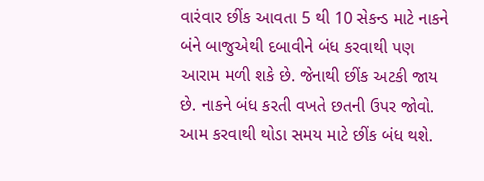વારંવાર છીંક આવતા 5 થી 10 સેકન્ડ માટે નાકને બંને બાજુએથી દબાવીને બંધ કરવાથી પણ આરામ મળી શકે છે. જેનાથી છીંક અટકી જાય છે. નાકને બંધ કરતી વખતે છતની ઉપર જોવો. આમ કરવાથી થોડા સમય માટે છીંક બંધ થશે.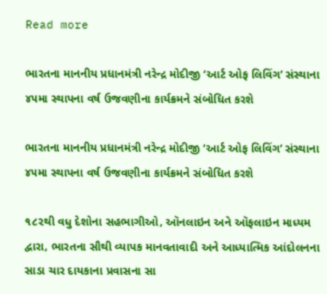Read more

ભારતના માનનીય પ્રધાનમંત્રી નરેન્દ્ર મોદીજી ‘આર્ટ ઓફ લિવિંગ’ સંસ્થાના ૪૫મા સ્થાપના વર્ષ ઉજવણીના કાર્યક્રમને સંબોધિત કરશે

ભારતના માનનીય પ્રધાનમંત્રી નરેન્દ્ર મોદીજી ‘આર્ટ ઓફ લિવિંગ’ સંસ્થાના ૪૫મા સ્થાપના વર્ષ ઉજવણીના કાર્યક્રમને સંબોધિત કરશે

૧૮૨થી વધુ દેશોના સહભાગીઓ, ઑનલાઇન અને ઑફલાઇન માધ્યમ દ્વારા, ભારતના સૌથી વ્યાપક માનવતાવાદી અને આધ્યાત્મિક આંદોલનના સાડા ચાર દાયકાના પ્રવાસના સા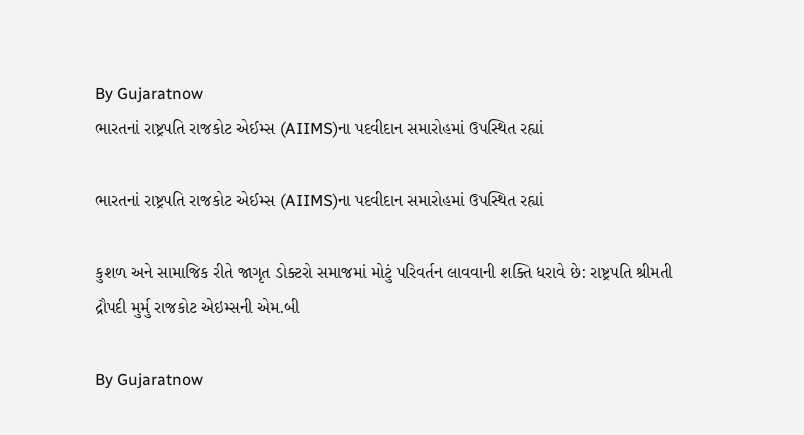By Gujaratnow
ભારતનાં રાષ્ટ્રપતિ રાજકોટ એઈમ્સ (AIIMS)ના પદવીદાન સમારોહમાં ઉપસ્થિત રહ્યાં

ભારતનાં રાષ્ટ્રપતિ રાજકોટ એઈમ્સ (AIIMS)ના પદવીદાન સમારોહમાં ઉપસ્થિત રહ્યાં

કુશળ અને સામાજિક રીતે જાગૃત ડોક્ટરો સમાજમાં મોટું પરિવર્તન લાવવાની શક્તિ ધરાવે છે: રાષ્ટ્રપતિ શ્રીમતી દ્રૌપદી મુર્મુ રાજકોટ એઇમ્સની એમ.બી

By Gujaratnow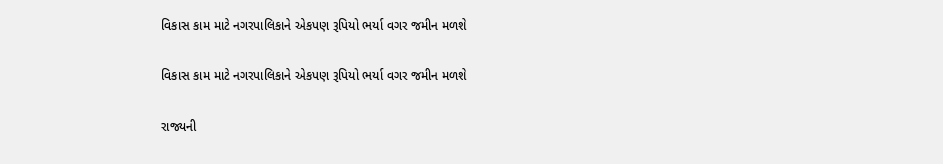વિકાસ કામ માટે નગરપાલિકાને એકપણ રૂપિયો ભર્યા વગર જમીન મળશે

વિકાસ કામ માટે નગરપાલિકાને એકપણ રૂપિયો ભર્યા વગર જમીન મળશે

રાજ્યની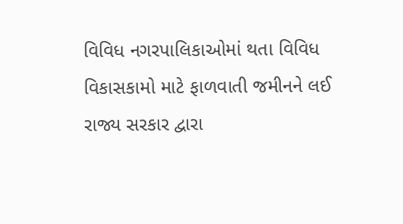વિવિધ નગરપાલિકાઓમાં થતા વિવિધ વિકાસકામો માટે ફાળવાતી જમીનને લઈ રાજ્ય સરકાર દ્વારા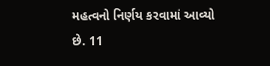મહત્વનો નિર્ણય કરવામાં આવ્યો છે. 11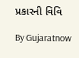પ્રકારની વિવિ

By Gujaratnow